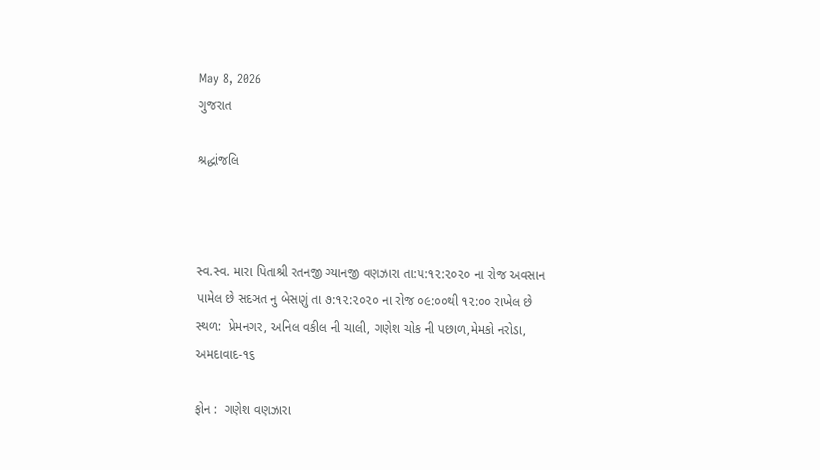May 8, 2026
ગુજરાત

શ્રદ્ધાંજલિ



સ્વ.સ્વ. મારા પિતાશ્રી રતનજી ગ્યાનજી વણઝારા તા:૫:૧૨:૨૦૨૦ ના રોજ અવસાન પામેલ છે સદઞત નુ બેસણું તા ૭:૧૨:૨૦૨૦ ના રોજ ૦૯:૦૦થી ૧૨:૦૦ રાખેલ છે
સ્થળ:  પ્રેમનગર, અનિલ વકીલ ની ચાલી, ગણેશ ચોક ની પછાળ,મેમકો નરોડા, અમદાવાદ-૧૬

ફોન :  ગણેશ વણઝારા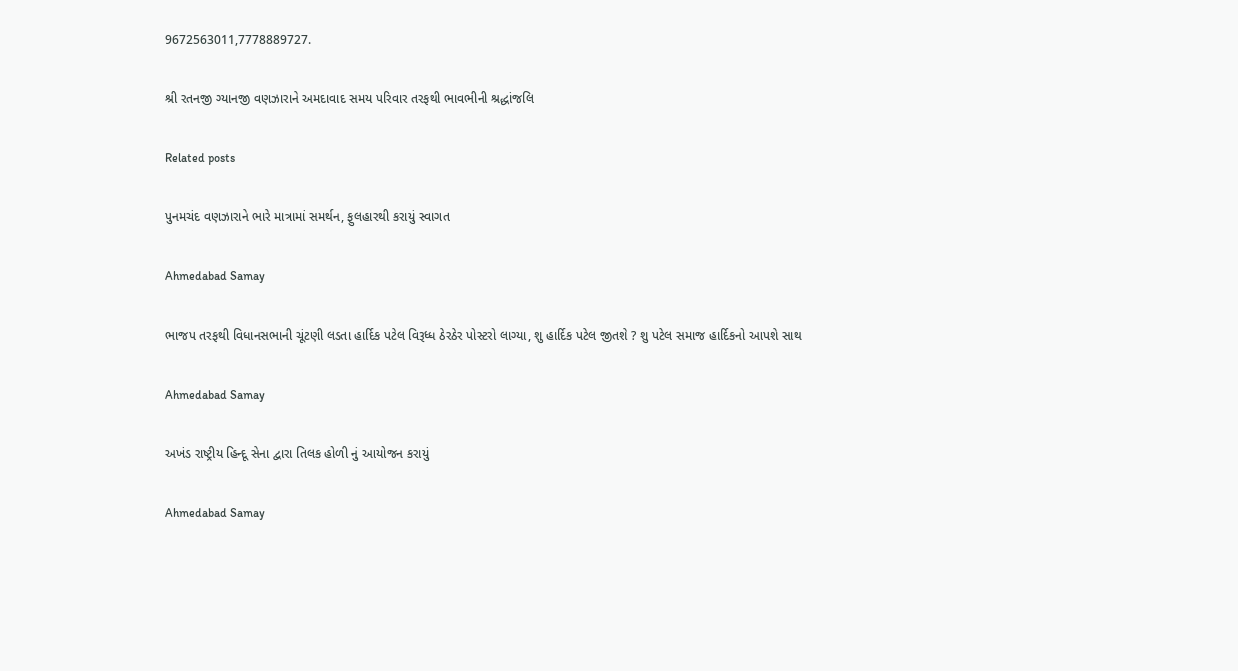9672563011,7778889727.

શ્રી રતનજી ગ્યાનજી વણઝારાને અમદાવાદ સમય પરિવાર તરફથી ભાવભીની શ્રદ્ધાંજલિ

Related posts

પુનમચંદ વણઝારાને ભારે માત્રામાં સમર્થન, ફુલહારથી કરાયું સ્વાગત

Ahmedabad Samay

ભાજપ તરફથી વિધાનસભાની ચૂંટણી લડતા હાર્દિક પટેલ વિરૂધ્‍ધ ઠેરઠેર પોસ્‍ટરો લાગ્‍યા, શુ હાર્દિક પટેલ જીતશે ? શુ પટેલ સમાજ હાર્દિકનો આપશે સાથ

Ahmedabad Samay

અખંડ રાષ્ટ્રીય હિન્દૂ સેના દ્વારા તિલક હોળી નું આયોજન કરાયું

Ahmedabad Samay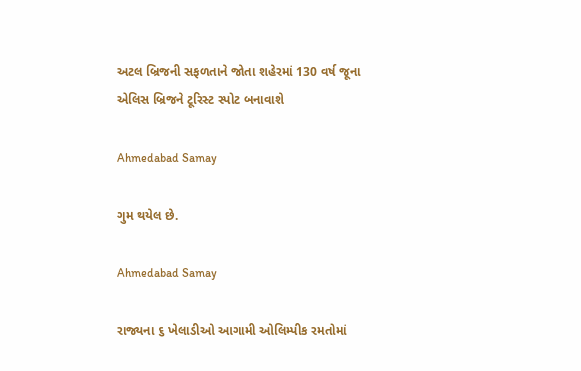અટલ બ્રિજની સફળતાને જોતા શહેરમાં 130 વર્ષ જૂના એલિસ બ્રિજને ટૂરિસ્ટ સ્પોટ બનાવાશે

Ahmedabad Samay

ગુમ થયેલ છે.

Ahmedabad Samay

રાજ્યના ૬ ખેલાડીઓ આગામી ઓલિમ્પીક રમતોમાં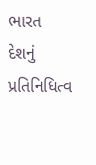ભારત દેશનું પ્રતિનિધિત્વ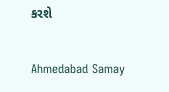કરશે

Ahmedabad Samay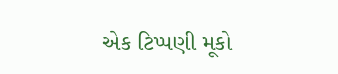એક ટિપ્પણી મૂકો